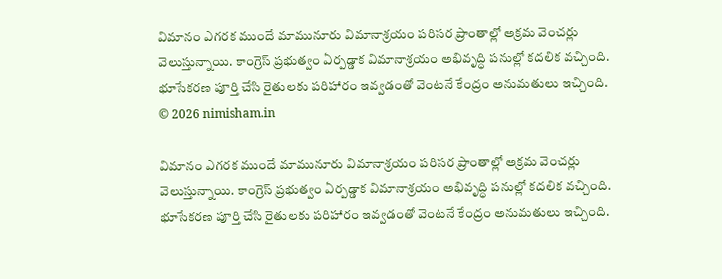విమానం ఎగరక ముందే మామునూరు విమానాశ్రయం పరిసర ప్రాంతాల్లో అక్రమ వెంచర్లు వెలుస్తున్నాయి. కాంగ్రెస్ ప్రభుత్వం ఏర్పడ్డాక విమానాశ్రయం అభివృద్ధి పనుల్లో కదలిక వచ్చింది. భూసేకరణ పూర్తి చేసి రైతులకు పరిహారం ఇవ్వడంతో వెంటనే కేంద్రం అనుమతులు ఇచ్చింది.
© 2026 nimisham.in

విమానం ఎగరక ముందే మామునూరు విమానాశ్రయం పరిసర ప్రాంతాల్లో అక్రమ వెంచర్లు వెలుస్తున్నాయి. కాంగ్రెస్ ప్రభుత్వం ఏర్పడ్డాక విమానాశ్రయం అభివృద్ధి పనుల్లో కదలిక వచ్చింది. భూసేకరణ పూర్తి చేసి రైతులకు పరిహారం ఇవ్వడంతో వెంటనే కేంద్రం అనుమతులు ఇచ్చింది.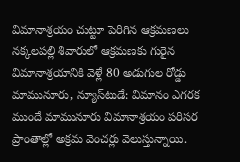విమానాశ్రయం చుట్టూ పెరిగిన ఆక్రమణలు నక్కలపల్లి శివారులో ఆక్రమణకు గురైన విమానాశ్రయానికి వెళ్లే 80 అడుగుల రోడ్డు మామునూరు, న్యూస్‌టుడే: విమానం ఎగరక ముందే మామునూరు విమానాశ్రయం పరిసర ప్రాంతాల్లో అక్రమ వెంచర్లు వెలుస్తున్నాయి.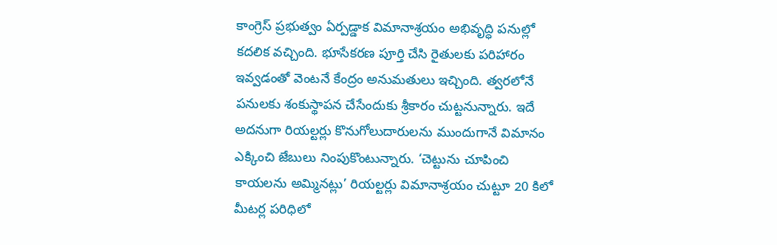కాంగ్రెస్‌ ప్రభుత్వం ఏర్పడ్డాక విమానాశ్రయం అభివృద్ధి పనుల్లో కదలిక వచ్చింది. భూసేకరణ పూర్తి చేసి రైతులకు పరిహారం ఇవ్వడంతో వెంటనే కేంద్రం అనుమతులు ఇచ్చింది. త్వరలోనే పనులకు శంకుస్థాపన చేసేందుకు శ్రీకారం చుట్టనున్నారు. ఇదే అదనుగా రియల్టర్లు కొనుగోలుదారులను ముందుగానే విమానం ఎక్కించి జేబులు నింపుకొంటున్నారు. ‘చెట్టును చూపించి కాయలను అమ్మినట్లు’ రియల్టర్లు విమానాశ్రయం చుట్టూ 20 కిలో మీటర్ల పరిధిలో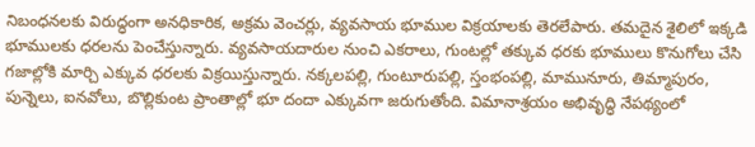నిబంధనలకు విరుద్ధంగా అనధికారిక, అక్రమ వెంచర్లు, వ్యవసాయ భూముల విక్రయాలకు తెరలేపారు. తమదైన శైలిలో ఇక్కడి భూములకు ధరలను పెంచేస్తున్నారు. వ్యవసాయదారుల నుంచి ఎకరాలు, గుంటల్లో తక్కువ ధరకు భూములు కొనుగోలు చేసి గజాల్లోకి మార్చి ఎక్కువ ధరలకు విక్రయిస్తున్నారు. నక్కలపల్లి, గుంటూరుపల్లి, స్తంభంపల్లి, మామునూరు, తిమ్మాపురం, పున్నెలు, ఐనవోలు, బొల్లికుంట ప్రాంతాల్లో భూ దందా ఎక్కువగా జరుగుతోంది. విమానాశ్రయం అభివృద్ధి నేపథ్యంలో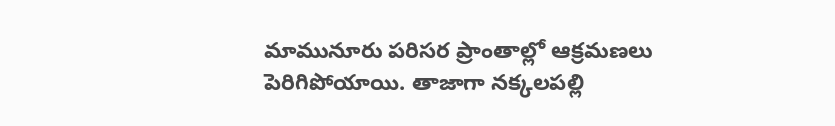మామునూరు పరిసర ప్రాంతాల్లో ఆక్రమణలు పెరిగిపోయాయి. తాజాగా నక్కలపల్లి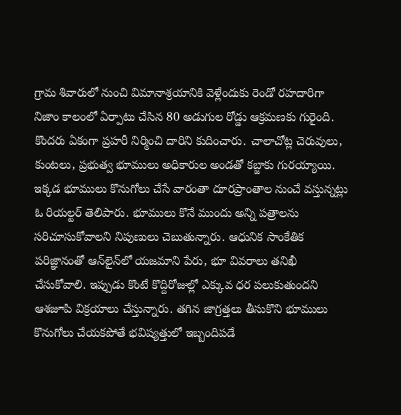గ్రామ శివారులో నుంచి విమానాశ్రయానికి వెళ్లేందుకు రెండో రహదారిగా నిజాం కాలంలో ఏర్పాటు చేసిన 80 అడుగుల రోడ్డు ఆక్రమణకు గురైంది. కొందరు ఏకంగా ప్రహరీ నిర్మించి దారిని కుదించారు. చాలాచోట్ల చెరువులు, కుంటలు, ప్రభుత్వ భూములు అధికారుల అండతో కబ్జాకు గురయ్యాయి. ఇక్కడ భూములు కొనుగోలు చేసే వారంతా దూరప్రాంతాల నుంచే వస్తున్నట్లు ఓ రియల్టర్‌ తెలిపారు. భూములు కొనే ముందు అన్ని పత్రాలను సరిచూసుకోవాలని నిపుణులు చెబుతున్నారు. ఆధునిక సాంకేతిక పరిజ్ఞానంతో ఆన్‌లైన్‌లో యజమాని పేరు, భూ వివరాలు తనిఖీ చేసుకోవాలి. ఇప్పుడు కొంటే కొద్దిరోజుల్లో ఎక్కువ ధర పలుకుతుందని ఆశజూపి విక్రయాలు చేస్తున్నారు. తగిన జాగ్రత్తలు తీసుకొని భూములు కొనుగోలు చేయకపోతే భవిష్యత్తులో ఇబ్బందిపడే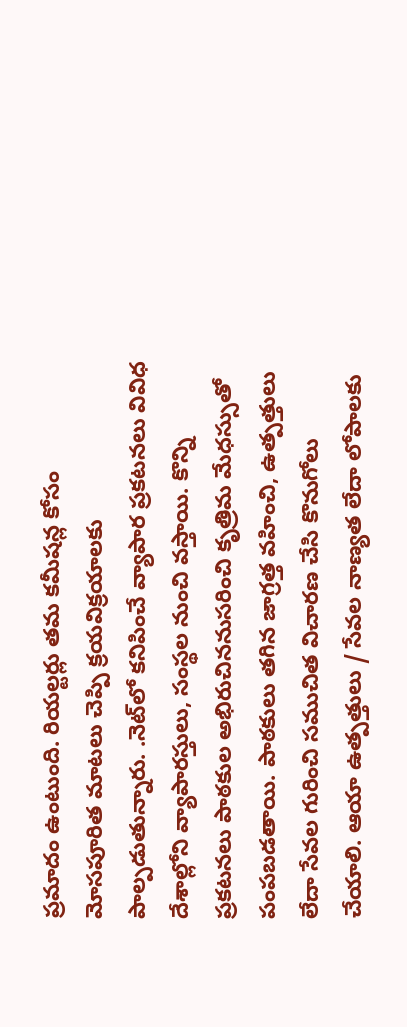ప్రమాదం ఉంటుంది. రియల్టర్లు తమ కమీషన్ల కోసం మోసపూరిత మాటలు చెప్పి క్రయవిక్రయాలకు పాల్పడుతున్నారు. .నెట్‌లో కనిపించే వ్యాపార ప్రకటనలు వివిధ దేశాల్లోని వ్యాపారస్తులు, సంస్థల నుంచి వస్తాయి. కొన్ని ప్రకటనలు పాఠకుల అభిరుచిననుసరించి కృత్రిమ మేధస్సుతో పంపబడతాయి. పాఠకులు తగిన జాగ్రత్త వహించి, ఉత్పత్తులు లేదా సేవల గురించి సముచిత విచారణ చేసి కొనుగోలు చేయాలి. ఆయా ఉత్పత్తులు / సేవల నాణ్యత లేదా లోపాలకు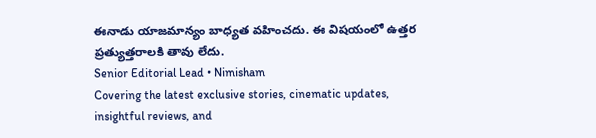ఈనాడు యాజమాన్యం బాధ్యత వహించదు. ఈ విషయంలో ఉత్తర ప్రత్యుత్తరాలకి తావు లేదు.
Senior Editorial Lead • Nimisham
Covering the latest exclusive stories, cinematic updates, insightful reviews, and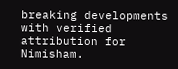breaking developments with verified attribution for Nimisham.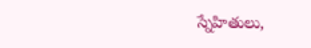స్నేహితులు,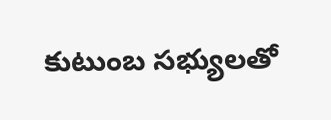కుటుంబ సభ్యులతో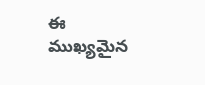ఈ ముఖ్యమైన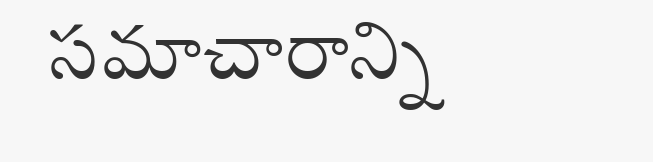సమాచారాన్ని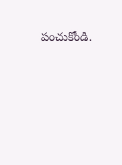పంచుకోండి.